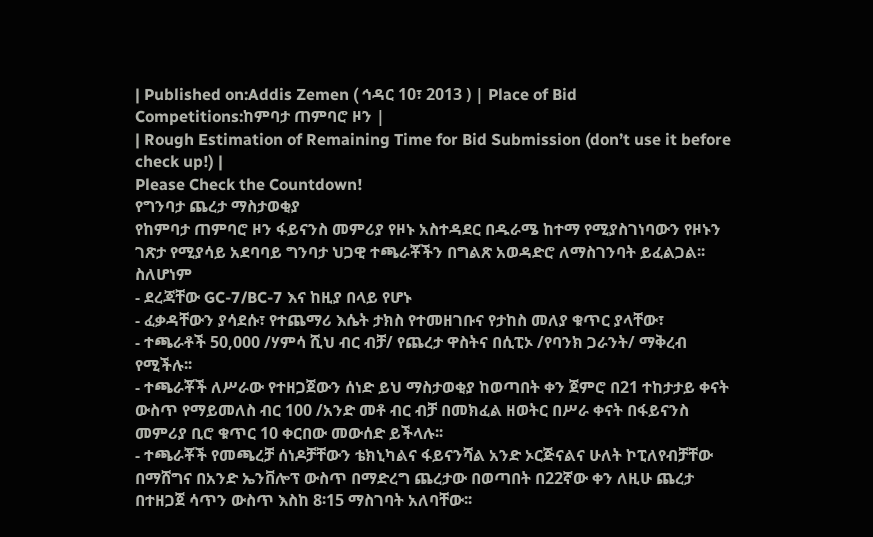| Published on:Addis Zemen ( ኅዳር 10፣ 2013 ) | Place of Bid Competitions:ከምባታ ጠምባሮ ዞን |
| Rough Estimation of Remaining Time for Bid Submission (don’t use it before check up!) |
Please Check the Countdown!
የግንባታ ጨረታ ማስታወቂያ
የከምባታ ጠምባሮ ዞን ፋይናንስ መምሪያ የዞኑ አስተዳደር በዱራሜ ከተማ የሚያስገነባውን የዞኑን ገጽታ የሚያሳይ አደባባይ ግንባታ ህጋዊ ተጫራቾችን በግልጽ አወዳድሮ ለማስገንባት ይፈልጋል፡፡
ስለሆነም
- ደረጃቸው GC-7/BC-7 እና ከዚያ በላይ የሆኑ
- ፈቃዳቸውን ያሳደሱ፣ የተጨማሪ እሴት ታክስ የተመዘገቡና የታከስ መለያ ቁጥር ያላቸው፣
- ተጫራቶች 50,000 /ሃምሳ ሺህ ብር ብቻ/ የጨረታ ዋስትና በሲፒኦ /የባንክ ጋራንት/ ማቅረብ የሚችሉ፡፡
- ተጫራቾች ለሥራው የተዘጋጀውን ሰነድ ይህ ማስታወቂያ ከወጣበት ቀን ጀምሮ በ21 ተከታታይ ቀናት ውስጥ የማይመለስ ብር 100 /አንድ መቶ ብር ብቻ በመክፈል ዘወትር በሥራ ቀናት በፋይናንስ መምሪያ ቢሮ ቁጥር 10 ቀርበው መውሰድ ይችላሉ፡፡
- ተጫራቾች የመጫረቻ ሰነዶቻቸውን ቴክኒካልና ፋይናንሻል አንድ ኦርጅናልና ሁለት ኮፒለየብቻቸው በማሸግና በአንድ ኤንቨሎፕ ውስጥ በማድረግ ጨረታው በወጣበት በ22ኛው ቀን ለዚሁ ጨረታ በተዘጋጀ ሳጥን ውስጥ እስከ 8፡15 ማስገባት አለባቸው፡፡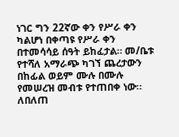ነገር ግን 22ኛው ቀን የሥራ ቀን ካልሆነ በቀጣዩ የሥራ ቀን በተመሳሳይ ሰዓት ይከፈታል። መ/ቤቱ የተሻለ አማራጭ ካገኘ ጨረታውን በከፊል ወይም ሙሉ በሙሉ የመሠረዝ መብቱ የተጠበቀ ነው፡፡
ለበለጠ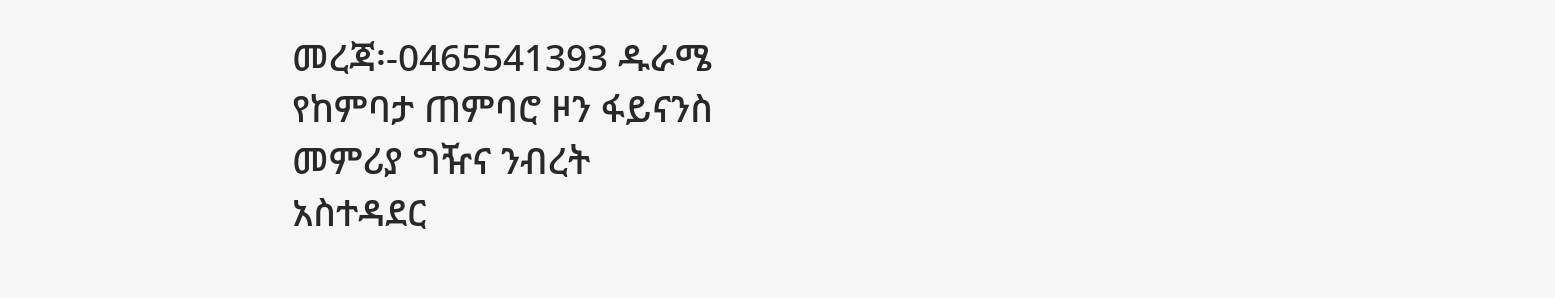መረጃ፡-0465541393 ዱራሜ
የከምባታ ጠምባሮ ዞን ፋይናንስ
መምሪያ ግዥና ንብረት
አስተዳደር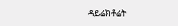ዳይሬክቶሬት